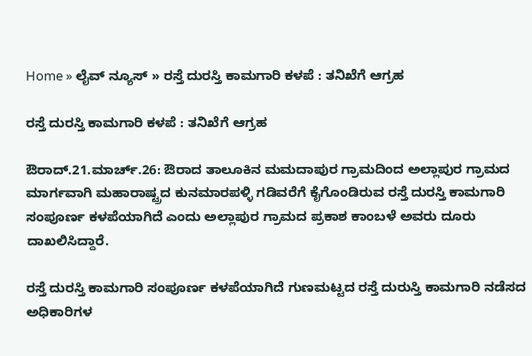Home » ಲೈವ್ ನ್ಯೂಸ್ » ರಸ್ತೆ ದುರಸ್ತಿ ಕಾಮಗಾರಿ ಕಳಪೆ : ತನಿಖೆಗೆ ಆಗ್ರಹ

ರಸ್ತೆ ದುರಸ್ತಿ ಕಾಮಗಾರಿ ಕಳಪೆ : ತನಿಖೆಗೆ ಆಗ್ರಹ

ಔರಾದ್.21.ಮಾರ್ಚ್.26: ಔರಾದ ತಾಲೂಕಿನ ಮಮದಾಪುರ ಗ್ರಾಮದಿಂದ ಅಲ್ಲಾಪುರ ಗ್ರಾಮದ ಮಾರ್ಗವಾಗಿ ಮಹಾರಾಷ್ಟ್ರದ ಕುನಮಾರಪಳ್ಳಿ ಗಡಿವರೆಗೆ ಕೈಗೊಂಡಿರುವ ರಸ್ತೆ ದುರಸ್ತಿ ಕಾಮಗಾರಿ ಸಂಪೂರ್ಣ ಕಳಪೆಯಾಗಿದೆ ಎಂದು ಅಲ್ಲಾಪುರ ಗ್ರಾಮದ ಪ್ರಕಾಶ ಕಾಂಬಳೆ ಅವರು ದೂರು ದಾಖಲಿಸಿದ್ದಾರೆ.

ರಸ್ತೆ ದುರಸ್ತಿ ಕಾಮಗಾರಿ ಸಂಪೂರ್ಣ ಕಳಪೆಯಾಗಿದೆ ಗುಣಮಟ್ಟದ ರಸ್ತೆ ದುರುಸ್ತಿ ಕಾಮಗಾರಿ ನಡೆಸದ ಅಧಿಕಾರಿಗಳ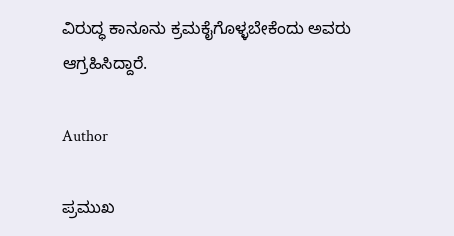ವಿರುದ್ಧ ಕಾನೂನು ಕ್ರಮಕೈಗೊಳ್ಳಬೇಕೆಂದು ಅವರು ಆಗ್ರಹಿಸಿದ್ದಾರೆ.

Author

ಪ್ರಮುಖ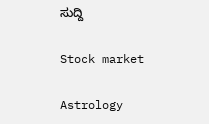ಸುದ್ದಿ

Stock market

Astrology